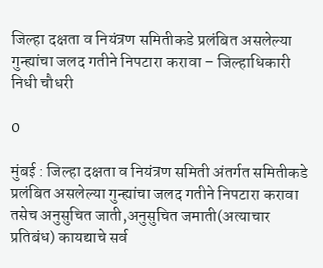जिल्हा दक्षता व नियंत्रण समितीकडे प्रलंबित असलेल्या गुन्ह्यांचा जलद गतीने निपटारा करावा – जिल्हाधिकारी निधी चौधरी

0

मुंबई : जिल्हा दक्षता व नियंत्रण समिती अंतर्गत समितीकडे प्रलंबित असलेल्या गुन्ह्यांचा जलद गतीने निपटारा करावा तसेच अनुसुचित जाती,अनुसुचित जमाती(अत्याचार प्रतिबंध) कायद्याचे सर्व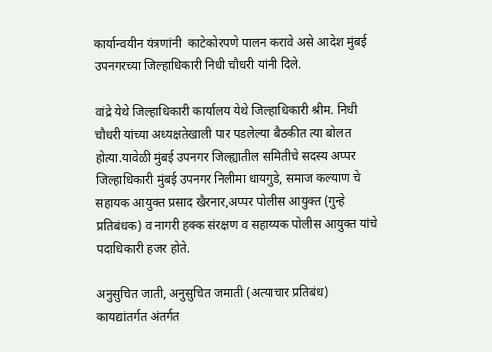कार्यान्वयीन यंत्रणांनी  काटेकोरपणे पालन करावे असे आदेश मुंबई उपनगरच्या जिल्हाधिकारी निधी चौधरी यांनी दिले.

वांद्रे येथे जिल्हाधिकारी कार्यालय येथे जिल्हाधिकारी श्रीम. निधी चौधरी यांच्या अध्यक्षतेखाली पार पडलेल्या बैठकीत त्या बोलत होत्या.यावेळी मुंबई उपनगर जिल्ह्यातील समितीचे सदस्य अप्पर जिल्हाधिकारी मुंबई उपनगर निलीमा धायगुडे, समाज कल्याण चे सहायक आयुक्त प्रसाद खैरनार,अप्पर पोलीस आयुक्त (गुन्हे प्रतिबंधक) व नागरी हक्क संरक्षण व सहाय्यक पोलीस आयुक्त यांचे पदाधिकारी हजर होते.

अनुसुचित जाती, अनुसुचित जमाती (अत्याचार प्रतिबंध) कायद्यांतर्गत अंतर्गत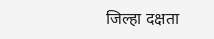जिल्हा दक्षता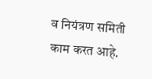व नियंत्रण समिती काम करत आहे.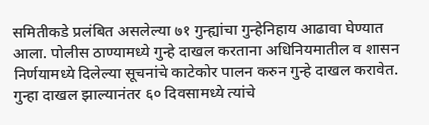समितीकडे प्रलंबित असलेल्या ७१ गुन्ह्यांचा गुन्हेनिहाय आढावा घेण्यात आला. पोलीस ठाण्यामध्ये गुन्हे दाखल करताना अधिनियमातील व शासन निर्णयामध्ये दिलेल्या सूचनांचे काटेकोर पालन करुन गुन्हे दाखल करावेत. गुन्हा दाखल झाल्यानंतर ६० दिवसामध्ये त्यांचे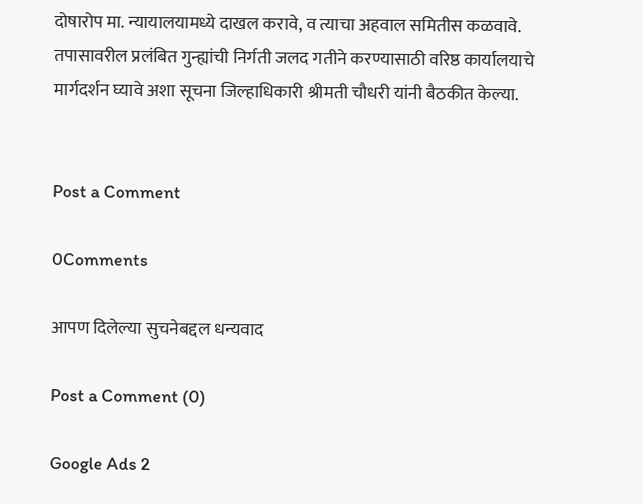दोषारोप मा. न्यायालयामध्ये दाखल करावे, व त्याचा अहवाल समितीस कळवावे. तपासावरील प्रलंबित गुन्ह्यांची निर्गती जलद गतीने करण्यासाठी वरिष्ठ कार्यालयाचे मार्गदर्शन घ्यावे अशा सूचना जिल्हाधिकारी श्रीमती चौधरी यांनी बैठकीत केल्या.


Post a Comment

0Comments

आपण दिलेल्या सुचनेबद्दल धन्यवाद

Post a Comment (0)

Google Ads 2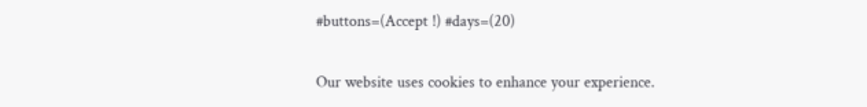#buttons=(Accept !) #days=(20)

Our website uses cookies to enhance your experience.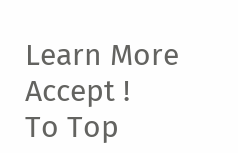Learn More
Accept !
To Top